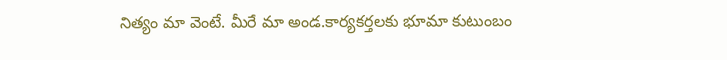నిత్యం మా వెంటే. మీరే మా అండ.కార్యకర్తలకు భూమా కుటుంబం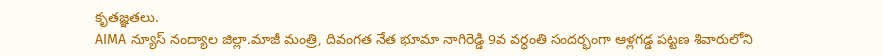కృతజ్ఞతలు.
AIMA న్యూస్ నంద్యాల జిల్లా.మాజీ మంత్రి, దివంగత నేత భూమా నాగిరెడ్డి 9వ వర్ధంతి సందర్భంగా ఆళ్లగడ్డ పట్టణ శివారులోని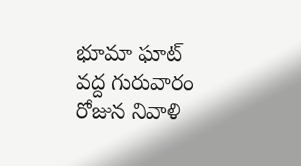భూమా ఘాట్ వద్ద గురువారం రోజున నివాళి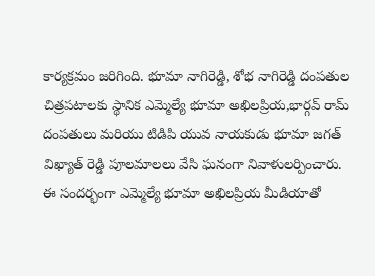కార్యక్రమం జరిగింది. భూమా నాగిరెడ్డి, శోభ నాగిరెడ్డి దంపతుల చిత్రపటాలకు స్థానిక ఎమ్మెల్యే భూమా అఖిలప్రియ,భార్గవ్ రామ్ దంపతులు మరియు టిడిపి యువ నాయకుడు భూమా జగత్ విఖ్యాత్ రెడ్డి పూలమాలలు వేసి ఘనంగా నివాళులర్పించారు.
ఈ సందర్భంగా ఎమ్మెల్యే భూమా అఖిలప్రియ మీడియాతో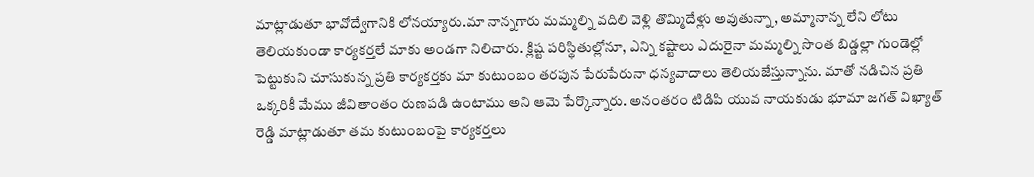మాట్లాడుతూ భావోద్వేగానికి లోనయ్యారు.మా నాన్నగారు మమ్మల్ని వదిలి వెళ్లి తొమ్మిదేళ్లు అవుతున్నా, అమ్మానాన్న లేని లోటు తెలియకుండా కార్యకర్తలే మాకు అండగా నిలిచారు. క్లిష్ట పరిస్థితుల్లోనూ, ఎన్ని కష్టాలు ఎదురైనా మమ్మల్ని సొంత బిడ్డల్లా గుండెల్లో పెట్టుకుని చూసుకున్న ప్రతి కార్యకర్తకు మా కుటుంబం తరపున పేరుపేరునా ధన్యవాదాలు తెలియజేస్తున్నాను. మాతో నడిచిన ప్రతి ఒక్కరికీ మేము జీవితాంతం రుణపడి ఉంటాము అని ఆమె పేర్కొన్నారు. అనంతరం టిడిపి యువ నాయకుడు భూమా జగత్ విఖ్యాత్ రెడ్డి మాట్లాడుతూ తమ కుటుంబంపై కార్యకర్తలు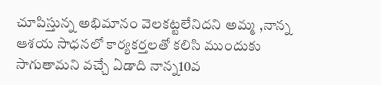చూపిస్తున్న అభిమానం వెలకట్టలేనిదని అమ్మ ,నాన్న ఆశయ సాధనలో కార్యకర్తలతో కలిసి ముందుకు సాగుతామని వచ్చే ఏడాది నాన్న10వ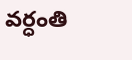వర్ధంతి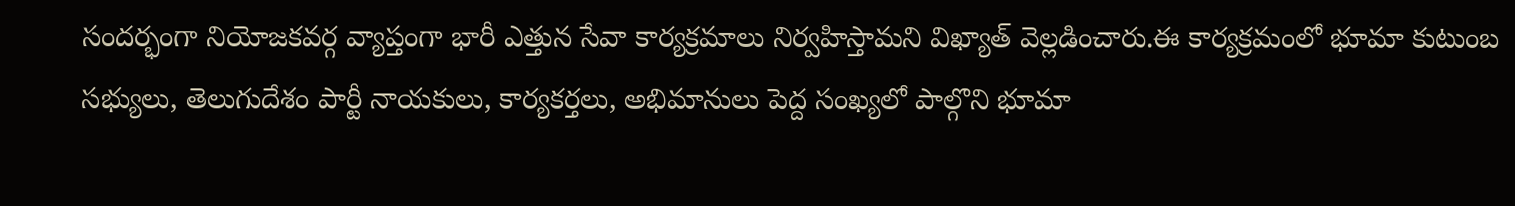సందర్భంగా నియోజకవర్గ వ్యాప్తంగా భారీ ఎత్తున సేవా కార్యక్రమాలు నిర్వహిస్తామని విఖ్యాత్ వెల్లడించారు.ఈ కార్యక్రమంలో భూమా కుటుంబ సభ్యులు, తెలుగుదేశం పార్టీ నాయకులు, కార్యకర్తలు, అభిమానులు పెద్ద సంఖ్యలో పాల్గొని భూమా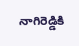నాగిరెడ్డికి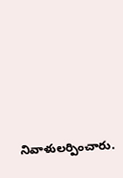నివాళులర్పించారు.